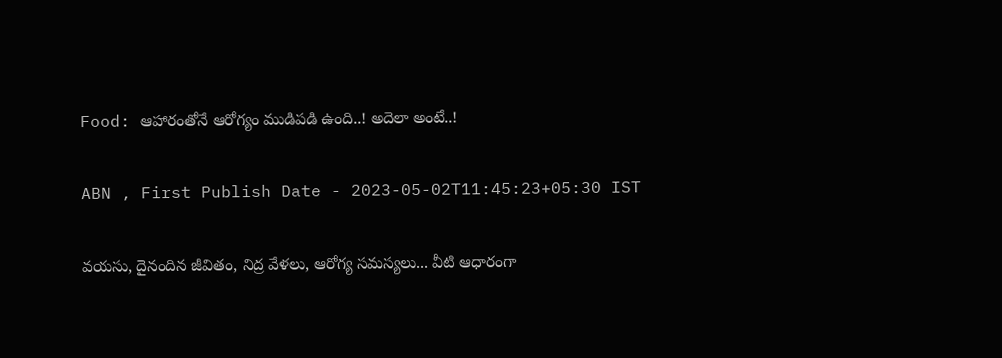Food: ఆహారంతోనే ఆరోగ్యం ముడిపడి ఉంది..! అదెలా అంటే..!

ABN , First Publish Date - 2023-05-02T11:45:23+05:30 IST

వయసు, దైనందిన జీవితం, నిద్ర వేళలు, ఆరోగ్య సమస్యలు... వీటి ఆధారంగా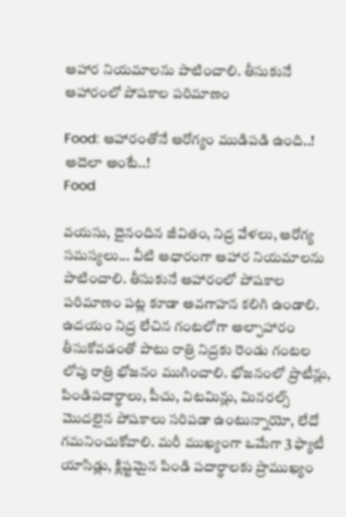ఆహార నియమాలను పాటించాలి. తీసుకునే ఆహారంలో పోషకాల పరిమాణం

Food: ఆహారంతోనే ఆరోగ్యం ముడిపడి ఉంది..! అదెలా అంటే..!
Food

వయసు, దైనందిన జీవితం, నిద్ర వేళలు, ఆరోగ్య సమస్యలు... వీటి ఆధారంగా ఆహార నియమాలను పాటించాలి. తీసుకునే ఆహారంలో పోషకాల పరిమాణం పట్ల కూడా అవగాహన కలిగి ఉండాలి. ఉదయం నిద్ర లేచిన గంటలోగా అల్పాహారం తీసుకోవడంతో పాటు రాత్రి నిద్రకు రెండు గంటల లోపు రాత్రి భోజనం ముగించాలి. భోజనంలో ప్రొటీన్లు, పిండిపదార్థాలు, పీచు, విటమిన్లు, మినరల్స్‌ మొదలైన పోషకాలు సరిపడా ఉంటున్నాయో, లేదో గమనించుకోవాలి. మరీ ముఖ్యంగా ఒమేగా 3 ఫ్యాటీ యాసిడ్లు, క్లిష్టమైన పిండి పదార్థాలకు ప్రాముఖ్యం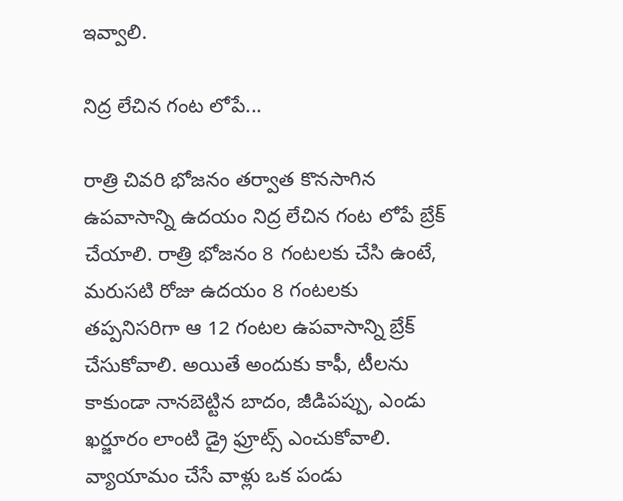ఇవ్వాలి.

నిద్ర లేచిన గంట లోపే...

రాత్రి చివరి భోజనం తర్వాత కొనసాగిన ఉపవాసాన్ని ఉదయం నిద్ర లేచిన గంట లోపే బ్రేక్‌ చేయాలి. రాత్రి భోజనం 8 గంటలకు చేసి ఉంటే, మరుసటి రోజు ఉదయం 8 గంటలకు తప్పనిసరిగా ఆ 12 గంటల ఉపవాసాన్ని బ్రేక్‌ చేసుకోవాలి. అయితే అందుకు కాఫీ, టీలను కాకుండా నానబెట్టిన బాదం, జీడిపప్పు, ఎండు ఖర్జూరం లాంటి డ్రై ఫ్రూట్స్‌ ఎంచుకోవాలి. వ్యాయామం చేసే వాళ్లు ఒక పండు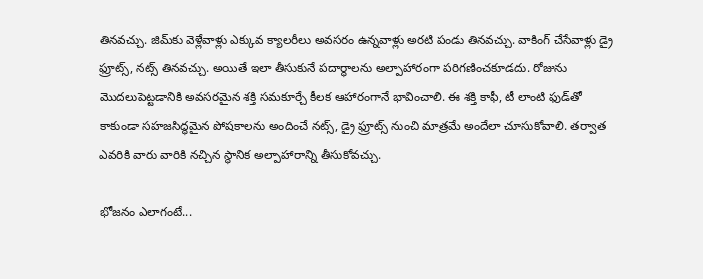తినవచ్చు. జిమ్‌కు వెళ్లేవాళ్లు ఎక్కువ క్యాలరీలు అవసరం ఉన్నవాళ్లు అరటి పండు తినవచ్చు. వాకింగ్‌ చేసేవాళ్లు డ్రై ఫ్రూట్స్‌, నట్స్‌ తినవచ్చు. అయితే ఇలా తీసుకునే పదార్థాలను అల్పాహారంగా పరిగణించకూడదు. రోజును మొదలుపెట్టడానికి అవసరమైన శక్తి సమకూర్చే కీలక ఆహారంగానే భావించాలి. ఈ శక్తి కాఫీ, టీ లాంటి ఫుడ్‌తో కాకుండా సహజసిద్ధమైన పోషకాలను అందించే నట్స్‌, డ్రై ఫ్రూట్స్‌ నుంచి మాత్రమే అందేలా చూసుకోవాలి. తర్వాత ఎవరికి వారు వారికి నచ్చిన స్థానిక అల్పాహారాన్ని తీసుకోవచ్చు.

భోజనం ఎలాగంటే...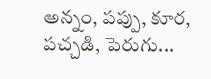అన్నం, పప్పు, కూర, పచ్చడి, పెరుగు...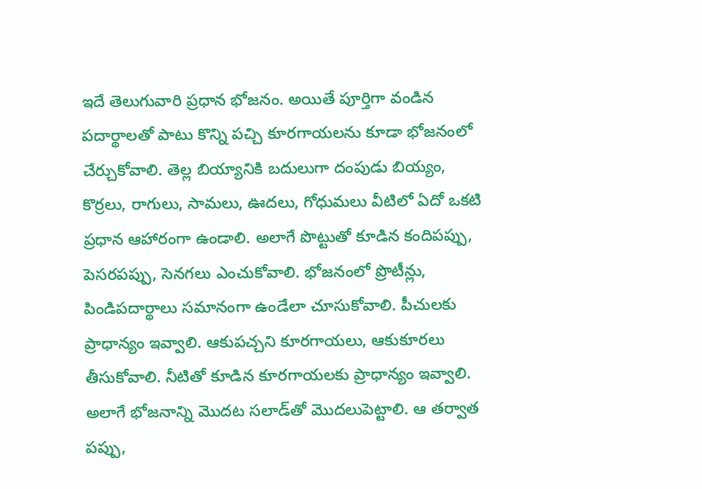ఇదే తెలుగువారి ప్రధాన భోజనం. అయితే పూర్తిగా వండిన పదార్థాలతో పాటు కొన్ని పచ్చి కూరగాయలను కూడా భోజనంలో చేర్చుకోవాలి. తెల్ల బియ్యానికి బదులుగా దంపుడు బియ్యం, కొర్రలు, రాగులు, సామలు, ఊదలు, గోధుమలు వీటిలో ఏదో ఒకటి ప్రధాన ఆహారంగా ఉండాలి. అలాగే పొట్టుతో కూడిన కందిపప్పు, పెసరపప్పు, సెనగలు ఎంచుకోవాలి. భోజనంలో ప్రొటీన్లు, పిండిపదార్థాలు సమానంగా ఉండేలా చూసుకోవాలి. పీచులకు ప్రాధాన్యం ఇవ్వాలి. ఆకుపచ్చని కూరగాయలు, ఆకుకూరలు తీసుకోవాలి. నీటితో కూడిన కూరగాయలకు ప్రాధాన్యం ఇవ్వాలి. అలాగే భోజనాన్ని మొదట సలాడ్‌తో మొదలుపెట్టాలి. ఆ తర్వాత పప్పు,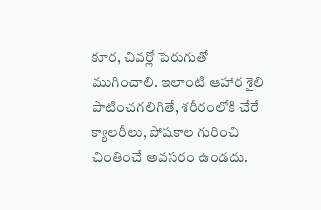కూర, చివర్లో పెరుగుతో ముగించాలి. ఇలాంటి ఆహార శైలి పాటించగలిగితే, శరీరంలోకి చేరే క్యాలరీలు, పోషకాల గురించి చింతించే అవసరం ఉండదు.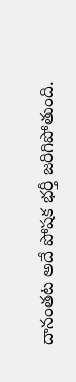దానంతట అదే పోషక భర్తీ జరిగిపోతుంది.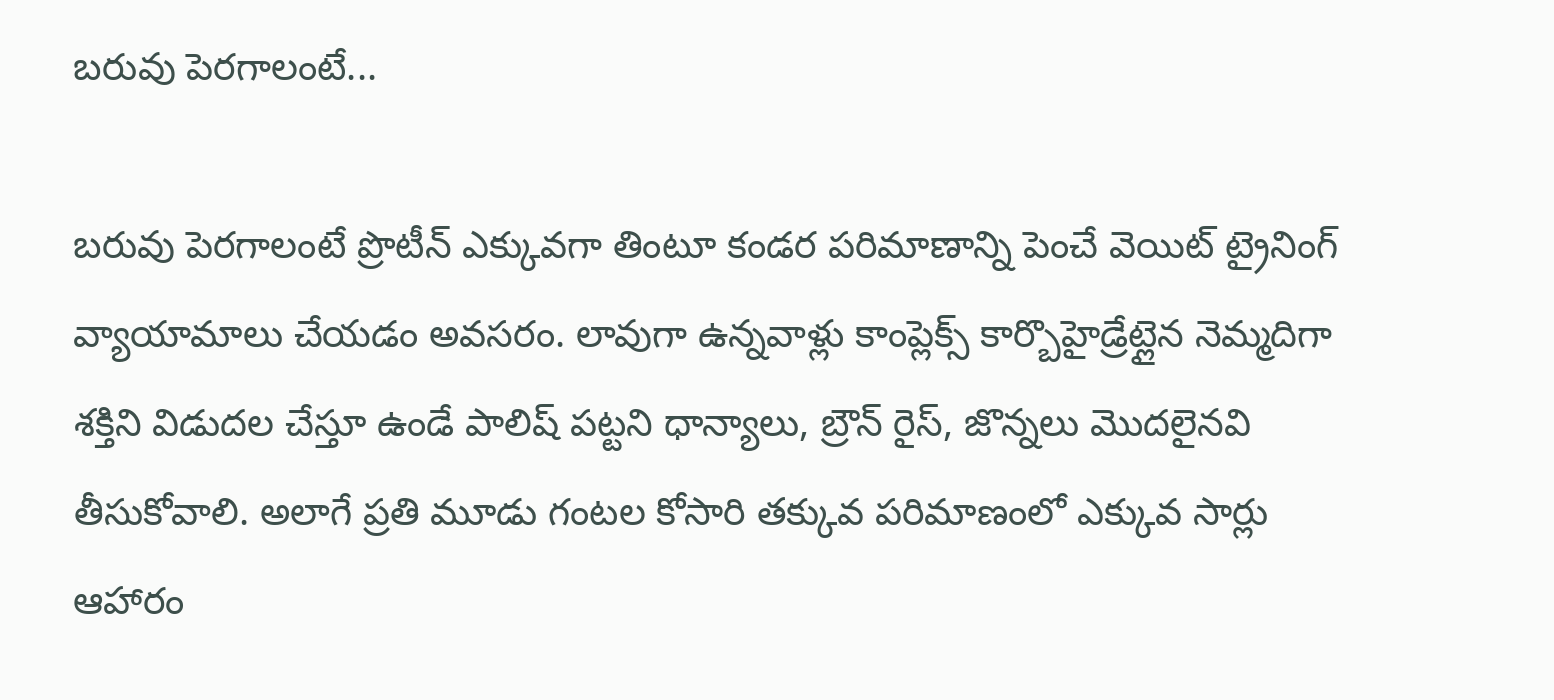బరువు పెరగాలంటే...

బరువు పెరగాలంటే ప్రొటీన్‌ ఎక్కువగా తింటూ కండర పరిమాణాన్ని పెంచే వెయిట్‌ ట్రైనింగ్‌ వ్యాయామాలు చేయడం అవసరం. లావుగా ఉన్నవాళ్లు కాంప్లెక్స్‌ కార్బొహైడ్రేట్లైన నెమ్మదిగా శక్తిని విడుదల చేస్తూ ఉండే పాలిష్‌ పట్టని ధాన్యాలు, బ్రౌన్‌ రైస్‌, జొన్నలు మొదలైనవి తీసుకోవాలి. అలాగే ప్రతి మూడు గంటల కోసారి తక్కువ పరిమాణంలో ఎక్కువ సార్లు ఆహారం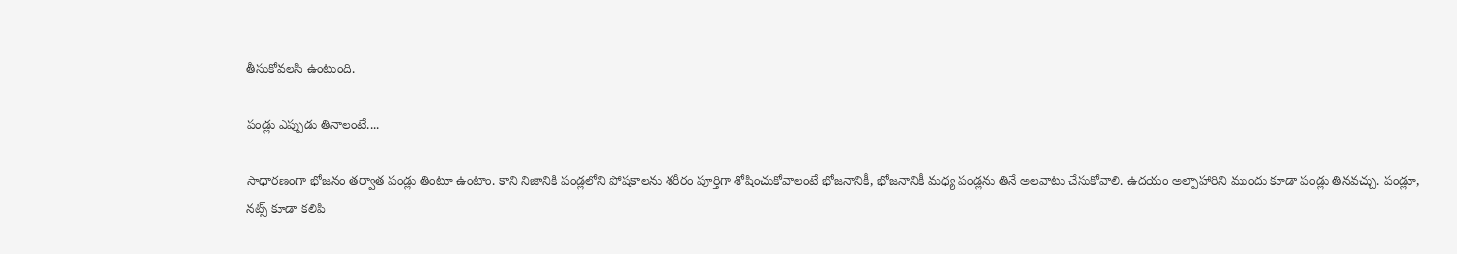తీసుకోవలసి ఉంటుంది.

పండ్లు ఎప్పుడు తినాలంటే....

సాధారణంగా భోజనం తర్వాత పండ్లు తింటూ ఉంటాం. కాని నిజానికి పండ్లలోని పోషకాలను శరీరం పూర్తిగా శోషించుకోవాలంటే భోజనానికీ, భోజనానికీ మధ్య పండ్లను తినే అలవాటు చేసుకోవాలి. ఉదయం అల్పాహారిని ముందు కూడా పండ్లు తినవచ్చు. పండ్లూ, నట్స్‌ కూడా కలిపి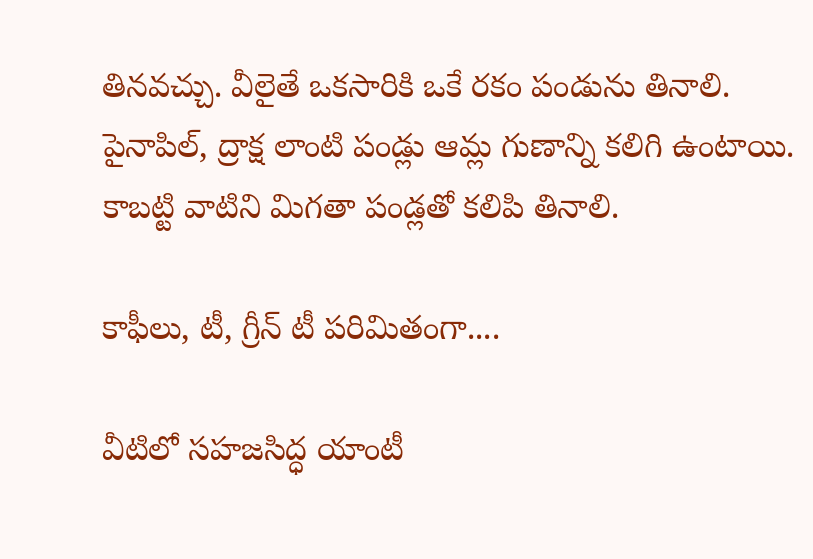తినవచ్చు. వీలైతే ఒకసారికి ఒకే రకం పండును తినాలి. పైనాపిల్‌, ద్రాక్ష లాంటి పండ్లు ఆమ్ల గుణాన్ని కలిగి ఉంటాయి. కాబట్టి వాటిని మిగతా పండ్లతో కలిపి తినాలి.

కాఫీలు, టీ, గ్రీన్‌ టీ పరిమితంగా....

వీటిలో సహజసిద్ధ యాంటీ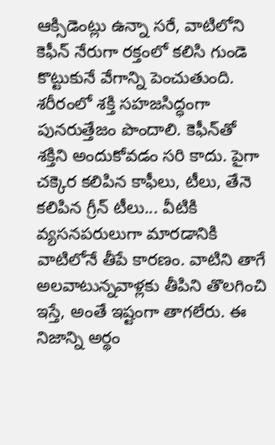ఆక్సిడెంట్లు ఉన్నా సరే, వాటిలోని కెఫీన్‌ నేరుగా రక్తంలో కలిసి గుండె కొట్టుకునే వేగాన్ని పెంచుతుంది. శరీరంలో శక్తి సహజసిద్ధంగా పునరుత్తేజం పొందాలి. కెఫీన్‌తో శక్తిని అందుకోవడం సరి కాదు. పైగా చక్కెర కలిపిన కాఫీలు, టీలు, తేనె కలిపిన గ్రీన్‌ టీలు... వీటికి వ్యసనపరులుగా మారడానికి వాటిలోనే తీపే కారణం. వాటిని తాగే అలవాటున్నవాళ్లకు తీపిని తొలగించి ఇస్తే, అంతే ఇష్టంగా తాగలేరు. ఈ నిజాన్ని అర్థం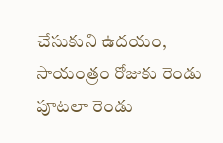చేసుకుని ఉదయం, సాయంత్రం రోజుకు రెండు పూటలా రెండు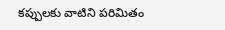కప్పులకు వాటిని పరిమితం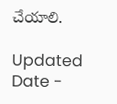చేయాలి.

Updated Date -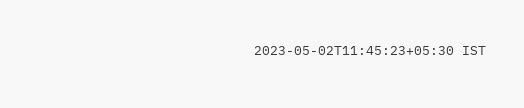2023-05-02T11:45:23+05:30 IST